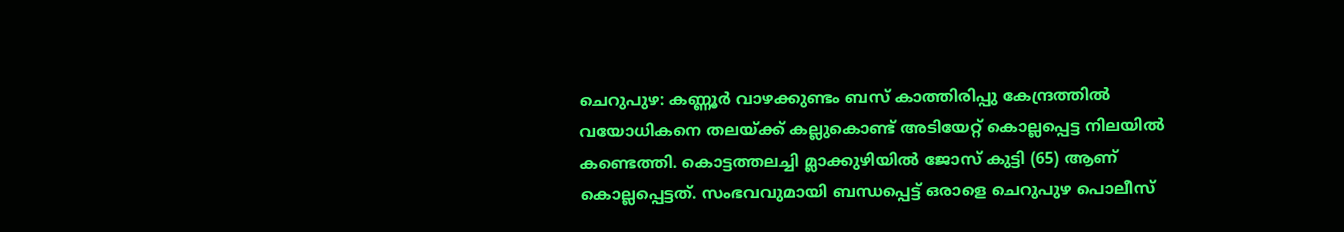ചെറുപുഴ: കണ്ണൂർ വാഴക്കുണ്ടം ബസ് കാത്തിരിപ്പു കേന്ദ്രത്തിൽ വയോധികനെ തലയ്ക്ക് കല്ലുകൊണ്ട് അടിയേറ്റ് കൊല്ലപ്പെട്ട നിലയിൽ കണ്ടെത്തി. കൊട്ടത്തലച്ചി മ്ലാക്കുഴിയിൽ ജോസ് കുട്ടി (65) ആണ് കൊല്ലപ്പെട്ടത്. സംഭവവുമായി ബന്ധപ്പെട്ട് ഒരാളെ ചെറുപുഴ പൊലീസ്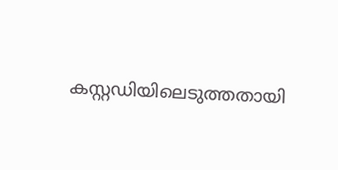കസ്റ്റഡിയിലെടുത്തതായി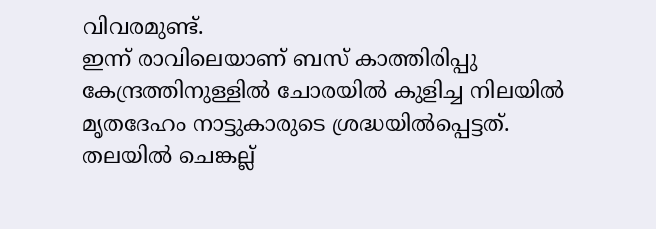വിവരമുണ്ട്.
ഇന്ന് രാവിലെയാണ് ബസ് കാത്തിരിപ്പു കേന്ദ്രത്തിനുള്ളിൽ ചോരയിൽ കുളിച്ച നിലയിൽ മൃതദേഹം നാട്ടുകാരുടെ ശ്രദ്ധയിൽപ്പെട്ടത്. തലയിൽ ചെങ്കല്ല്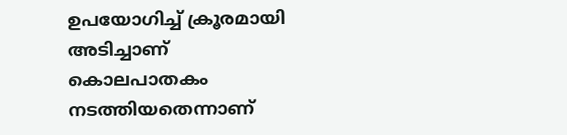ഉപയോഗിച്ച് ക്രൂരമായി അടിച്ചാണ് കൊലപാതകം നടത്തിയതെന്നാണ്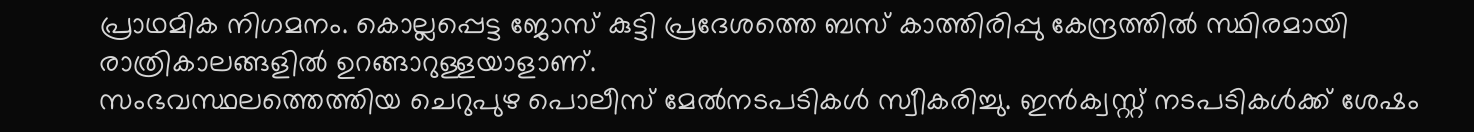പ്രാഥമിക നിഗമനം. കൊല്ലപ്പെട്ട ജോസ് കുട്ടി പ്രദേശത്തെ ബസ് കാത്തിരിപ്പു കേന്ദ്രത്തിൽ സ്ഥിരമായി രാത്രികാലങ്ങളിൽ ഉറങ്ങാറുള്ളയാളാണ്.
സംഭവസ്ഥലത്തെത്തിയ ചെറുപുഴ പൊലീസ് മേൽനടപടികൾ സ്വീകരിച്ചു. ഇൻക്വസ്റ്റ് നടപടികൾക്ക് ശേഷം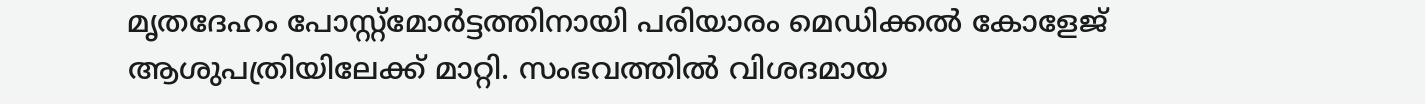മൃതദേഹം പോസ്റ്റ്മോർട്ടത്തിനായി പരിയാരം മെഡിക്കൽ കോളേജ് ആശുപത്രിയിലേക്ക് മാറ്റി. സംഭവത്തിൽ വിശദമായ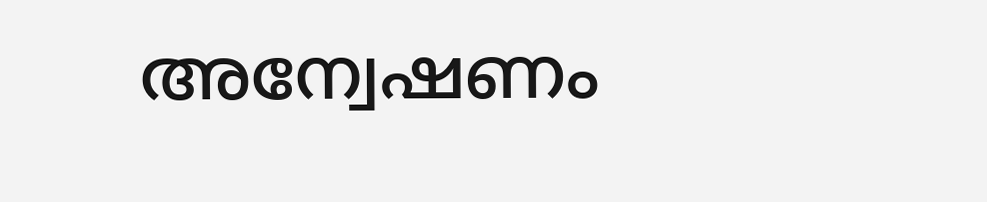അന്വേഷണം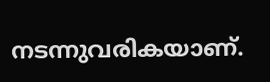നടന്നുവരികയാണ്.